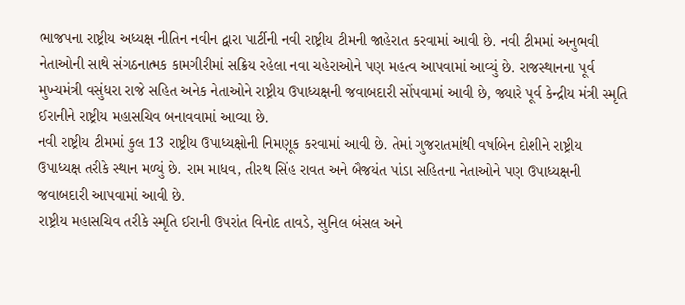ભાજપના રાષ્ટ્રીય અધ્યક્ષ નીતિન નવીન દ્વારા પાર્ટીની નવી રાષ્ટ્રીય ટીમની જાહેરાત કરવામાં આવી છે. નવી ટીમમાં અનુભવી નેતાઓની સાથે સંગઠનાત્મક કામગીરીમાં સક્રિય રહેલા નવા ચહેરાઓને પણ મહત્વ આપવામાં આવ્યું છે. રાજસ્થાનના પૂર્વ મુખ્યમંત્રી વસુંધરા રાજે સહિત અનેક નેતાઓને રાષ્ટ્રીય ઉપાધ્યક્ષની જવાબદારી સોંપવામાં આવી છે, જ્યારે પૂર્વ કેન્દ્રીય મંત્રી સ્મૃતિ ઈરાનીને રાષ્ટ્રીય મહાસચિવ બનાવવામાં આવ્યા છે.
નવી રાષ્ટ્રીય ટીમમાં કુલ 13 રાષ્ટ્રીય ઉપાધ્યક્ષોની નિમણૂક કરવામાં આવી છે. તેમાં ગુજરાતમાંથી વર્ષાબેન દોશીને રાષ્ટ્રીય ઉપાધ્યક્ષ તરીકે સ્થાન મળ્યું છે. રામ માધવ, તીરથ સિંહ રાવત અને બૈજયંત પાંડા સહિતના નેતાઓને પણ ઉપાધ્યક્ષની જવાબદારી આપવામાં આવી છે.
રાષ્ટ્રીય મહાસચિવ તરીકે સ્મૃતિ ઈરાની ઉપરાંત વિનોદ તાવડે, સુનિલ બંસલ અને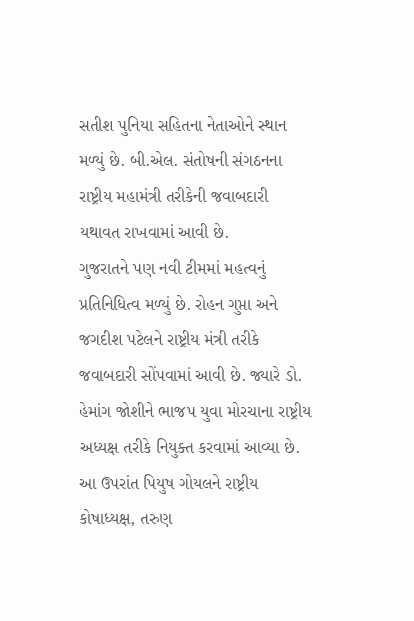સતીશ પુનિયા સહિતના નેતાઓને સ્થાન મળ્યું છે. બી.એલ. સંતોષની સંગઠનના રાષ્ટ્રીય મહામંત્રી તરીકેની જવાબદારી યથાવત રાખવામાં આવી છે.
ગુજરાતને પણ નવી ટીમમાં મહત્વનું પ્રતિનિધિત્વ મળ્યું છે. રોહન ગુપ્તા અને જગદીશ પટેલને રાષ્ટ્રીય મંત્રી તરીકે જવાબદારી સોંપવામાં આવી છે. જ્યારે ડો. હેમાંગ જોશીને ભાજપ યુવા મોરચાના રાષ્ટ્રીય અધ્યક્ષ તરીકે નિયુક્ત કરવામાં આવ્યા છે.
આ ઉપરાંત પિયુષ ગોયલને રાષ્ટ્રીય કોષાધ્યક્ષ, તરુણ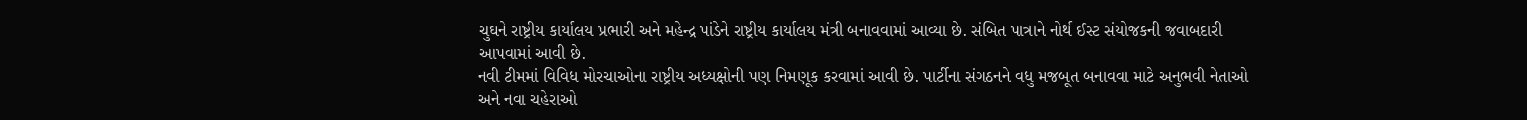ચુઘને રાષ્ટ્રીય કાર્યાલય પ્રભારી અને મહેન્દ્ર પાંડેને રાષ્ટ્રીય કાર્યાલય મંત્રી બનાવવામાં આવ્યા છે. સંબિત પાત્રાને નોર્થ ઈસ્ટ સંયોજકની જવાબદારી આપવામાં આવી છે.
નવી ટીમમાં વિવિધ મોરચાઓના રાષ્ટ્રીય અધ્યક્ષોની પણ નિમણૂક કરવામાં આવી છે. પાર્ટીના સંગઠનને વધુ મજબૂત બનાવવા માટે અનુભવી નેતાઓ અને નવા ચહેરાઓ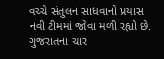વચ્ચે સંતુલન સાધવાનો પ્રયાસ નવી ટીમમાં જોવા મળી રહ્યો છે. ગુજરાતના ચાર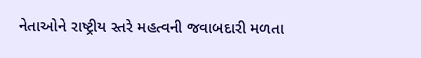નેતાઓને રાષ્ટ્રીય સ્તરે મહત્વની જવાબદારી મળતા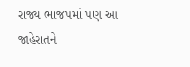રાજ્ય ભાજપમાં પણ આ જાહેરાતને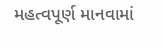મહત્વપૂર્ણ માનવામાં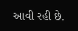આવી રહી છે.